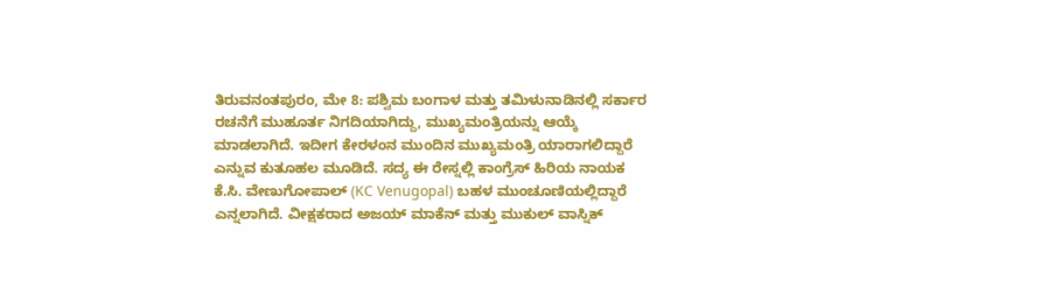ತಿರುವನಂತಪುರಂ, ಮೇ 8: ಪಶ್ವಿಮ ಬಂಗಾಳ ಮತ್ತು ತಮಿಳುನಾಡಿನಲ್ಲಿ ಸರ್ಕಾರ ರಚನೆಗೆ ಮುಹೂರ್ತ ನಿಗದಿಯಾಗಿದ್ದು, ಮುಖ್ಯಮಂತ್ರಿಯನ್ನು ಆಯ್ಕೆ ಮಾಡಲಾಗಿದೆ. ಇದೀಗ ಕೇರಳಂನ ಮುಂದಿನ ಮುಖ್ಯಮಂತ್ರಿ ಯಾರಾಗಲಿದ್ದಾರೆ ಎನ್ನುವ ಕುತೂಹಲ ಮೂಡಿದೆ. ಸದ್ಯ ಈ ರೇಸ್ನಲ್ಲಿ ಕಾಂಗ್ರೆಸ್ ಹಿರಿಯ ನಾಯಕ ಕೆ.ಸಿ. ವೇಣುಗೋಪಾಲ್ (KC Venugopal) ಬಹಳ ಮುಂಚೂಣಿಯಲ್ಲಿದ್ದಾರೆ ಎನ್ನಲಾಗಿದೆ. ವೀಕ್ಷಕರಾದ ಅಜಯ್ ಮಾಕೆನ್ ಮತ್ತು ಮುಕುಲ್ ವಾಸ್ನಿಕ್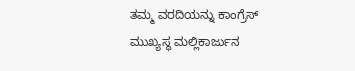ತಮ್ಮ ವರದಿಯನ್ನು ಕಾಂಗ್ರೆಸ್ ಮುಖ್ಯಸ್ಥ ಮಲ್ಲಿಕಾರ್ಜುನ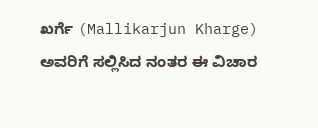ಖರ್ಗೆ (Mallikarjun Kharge) ಅವರಿಗೆ ಸಲ್ಲಿಸಿದ ನಂತರ ಈ ವಿಚಾರ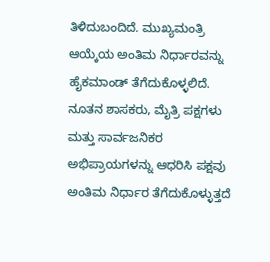ತಿಳಿದುಬಂದಿದೆ. ಮುಖ್ಯಮಂತ್ರಿ ಆಯ್ಕೆಯ ಅಂತಿಮ ನಿರ್ಧಾರವನ್ನು ಹೈಕಮಾಂಡ್ ತೆಗೆದುಕೊಳ್ಳಲಿದೆ. ನೂತನ ಶಾಸಕರು, ಮೈತ್ರಿ ಪಕ್ಷಗಳು ಮತ್ತು ಸಾರ್ವಜನಿಕರ ಅಭಿಪ್ರಾಯಗಳನ್ನು ಆಧರಿಸಿ ಪಕ್ಷವು ಅಂತಿಮ ನಿರ್ಧಾರ ತೆಗೆದುಕೊಳ್ಳುತ್ತದೆ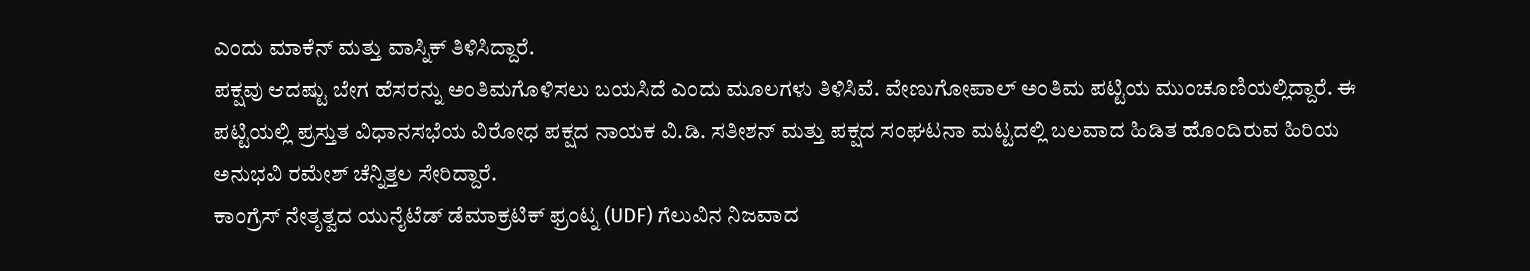ಎಂದು ಮಾಕೆನ್ ಮತ್ತು ವಾಸ್ನಿಕ್ ತಿಳಿಸಿದ್ದಾರೆ.
ಪಕ್ಷವು ಆದಷ್ಟು ಬೇಗ ಹೆಸರನ್ನು ಅಂತಿಮಗೊಳಿಸಲು ಬಯಸಿದೆ ಎಂದು ಮೂಲಗಳು ತಿಳಿಸಿವೆ. ವೇಣುಗೋಪಾಲ್ ಅಂತಿಮ ಪಟ್ಟಿಯ ಮುಂಚೂಣಿಯಲ್ಲಿದ್ದಾರೆ. ಈ ಪಟ್ಟಿಯಲ್ಲಿ ಪ್ರಸ್ತುತ ವಿಧಾನಸಭೆಯ ವಿರೋಧ ಪಕ್ಷದ ನಾಯಕ ವಿ.ಡಿ. ಸತೀಶನ್ ಮತ್ತು ಪಕ್ಷದ ಸಂಘಟನಾ ಮಟ್ಟದಲ್ಲಿ ಬಲವಾದ ಹಿಡಿತ ಹೊಂದಿರುವ ಹಿರಿಯ ಅನುಭವಿ ರಮೇಶ್ ಚೆನ್ನಿತ್ತಲ ಸೇರಿದ್ದಾರೆ.
ಕಾಂಗ್ರೆಸ್ ನೇತೃತ್ವದ ಯುನೈಟೆಡ್ ಡೆಮಾಕ್ರಟಿಕ್ ಫ್ರಂಟ್ನ (UDF) ಗೆಲುವಿನ ನಿಜವಾದ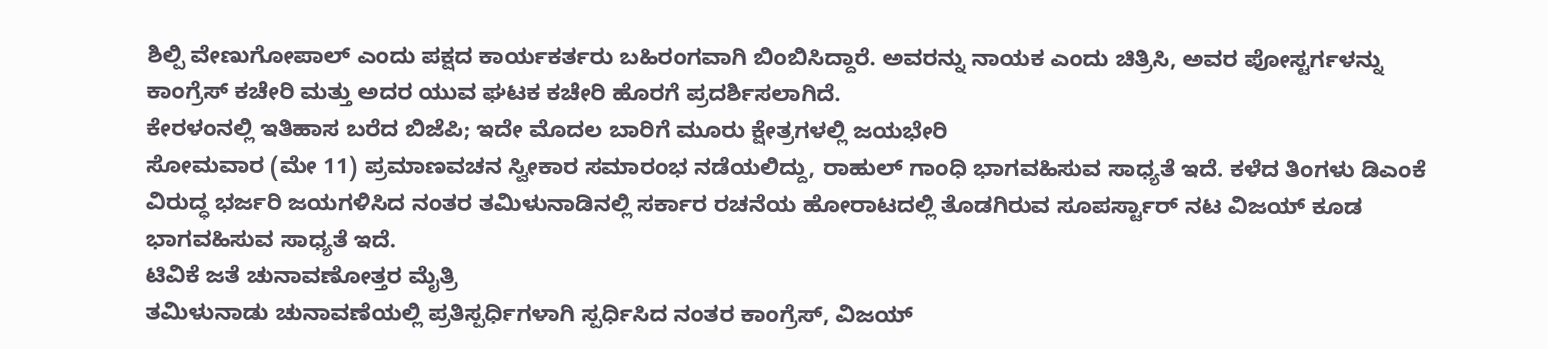ಶಿಲ್ಪಿ ವೇಣುಗೋಪಾಲ್ ಎಂದು ಪಕ್ಷದ ಕಾರ್ಯಕರ್ತರು ಬಹಿರಂಗವಾಗಿ ಬಿಂಬಿಸಿದ್ದಾರೆ. ಅವರನ್ನು ನಾಯಕ ಎಂದು ಚಿತ್ರಿಸಿ, ಅವರ ಪೋಸ್ಟರ್ಗಳನ್ನು ಕಾಂಗ್ರೆಸ್ ಕಚೇರಿ ಮತ್ತು ಅದರ ಯುವ ಘಟಕ ಕಚೇರಿ ಹೊರಗೆ ಪ್ರದರ್ಶಿಸಲಾಗಿದೆ.
ಕೇರಳಂನಲ್ಲಿ ಇತಿಹಾಸ ಬರೆದ ಬಿಜೆಪಿ; ಇದೇ ಮೊದಲ ಬಾರಿಗೆ ಮೂರು ಕ್ಷೇತ್ರಗಳಲ್ಲಿ ಜಯಭೇರಿ
ಸೋಮವಾರ (ಮೇ 11) ಪ್ರಮಾಣವಚನ ಸ್ವೀಕಾರ ಸಮಾರಂಭ ನಡೆಯಲಿದ್ದು, ರಾಹುಲ್ ಗಾಂಧಿ ಭಾಗವಹಿಸುವ ಸಾಧ್ಯತೆ ಇದೆ. ಕಳೆದ ತಿಂಗಳು ಡಿಎಂಕೆ ವಿರುದ್ಧ ಭರ್ಜರಿ ಜಯಗಳಿಸಿದ ನಂತರ ತಮಿಳುನಾಡಿನಲ್ಲಿ ಸರ್ಕಾರ ರಚನೆಯ ಹೋರಾಟದಲ್ಲಿ ತೊಡಗಿರುವ ಸೂಪರ್ಸ್ಟಾರ್ ನಟ ವಿಜಯ್ ಕೂಡ ಭಾಗವಹಿಸುವ ಸಾಧ್ಯತೆ ಇದೆ.
ಟಿವಿಕೆ ಜತೆ ಚುನಾವಣೋತ್ತರ ಮೈತ್ರಿ
ತಮಿಳುನಾಡು ಚುನಾವಣೆಯಲ್ಲಿ ಪ್ರತಿಸ್ಪರ್ಧಿಗಳಾಗಿ ಸ್ಪರ್ಧಿಸಿದ ನಂತರ ಕಾಂಗ್ರೆಸ್, ವಿಜಯ್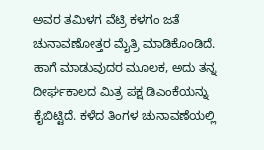ಅವರ ತಮಿಳಗ ವೆಟ್ರಿ ಕಳಗಂ ಜತೆ ಚುನಾವಣೋತ್ತರ ಮೈತ್ರಿ ಮಾಡಿಕೊಂಡಿದೆ. ಹಾಗೆ ಮಾಡುವುದರ ಮೂಲಕ, ಅದು ತನ್ನ ದೀರ್ಘಕಾಲದ ಮಿತ್ರ ಪಕ್ಷ ಡಿಎಂಕೆಯನ್ನು ಕೈಬಿಟ್ಟಿದೆ. ಕಳೆದ ತಿಂಗಳ ಚುನಾವಣೆಯಲ್ಲಿ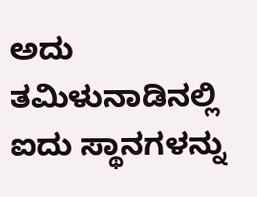ಅದು ತಮಿಳುನಾಡಿನಲ್ಲಿ ಐದು ಸ್ಥಾನಗಳನ್ನು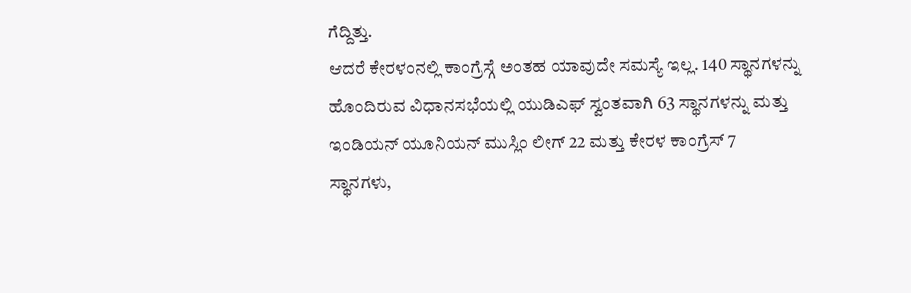ಗೆದ್ದಿತ್ತು.
ಆದರೆ ಕೇರಳಂನಲ್ಲಿ ಕಾಂಗ್ರೆಸ್ಗೆ ಅಂತಹ ಯಾವುದೇ ಸಮಸ್ಯೆ ಇಲ್ಲ. 140 ಸ್ಥಾನಗಳನ್ನು ಹೊಂದಿರುವ ವಿಧಾನಸಭೆಯಲ್ಲಿ ಯುಡಿಎಫ್ ಸ್ವಂತವಾಗಿ 63 ಸ್ಥಾನಗಳನ್ನು ಮತ್ತು ಇಂಡಿಯನ್ ಯೂನಿಯನ್ ಮುಸ್ಲಿಂ ಲೀಗ್ 22 ಮತ್ತು ಕೇರಳ ಕಾಂಗ್ರೆಸ್ 7 ಸ್ಥಾನಗಳು,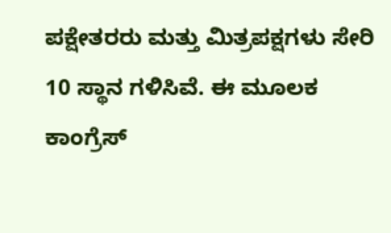ಪಕ್ಷೇತರರು ಮತ್ತು ಮಿತ್ರಪಕ್ಷಗಳು ಸೇರಿ 10 ಸ್ಥಾನ ಗಳಿಸಿವೆ. ಈ ಮೂಲಕ ಕಾಂಗ್ರೆಸ್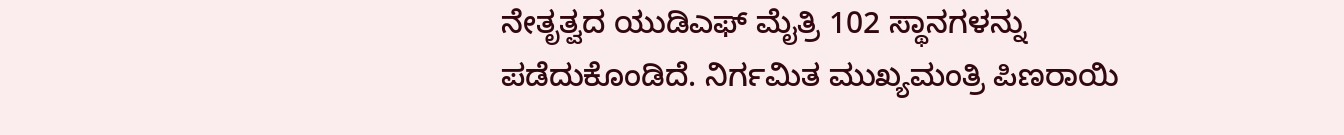ನೇತೃತ್ವದ ಯುಡಿಎಫ್ ಮೈತ್ರಿ 102 ಸ್ಥಾನಗಳನ್ನು ಪಡೆದುಕೊಂಡಿದೆ. ನಿರ್ಗಮಿತ ಮುಖ್ಯಮಂತ್ರಿ ಪಿಣರಾಯಿ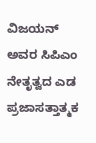ವಿಜಯನ್ ಅವರ ಸಿಪಿಎಂ ನೇತೃತ್ವದ ಎಡ ಪ್ರಜಾಸತ್ತಾತ್ಮಕ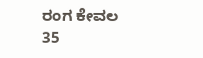ರಂಗ ಕೇವಲ 35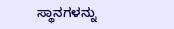ಸ್ಥಾನಗಳನ್ನು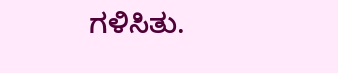ಗಳಿಸಿತು.